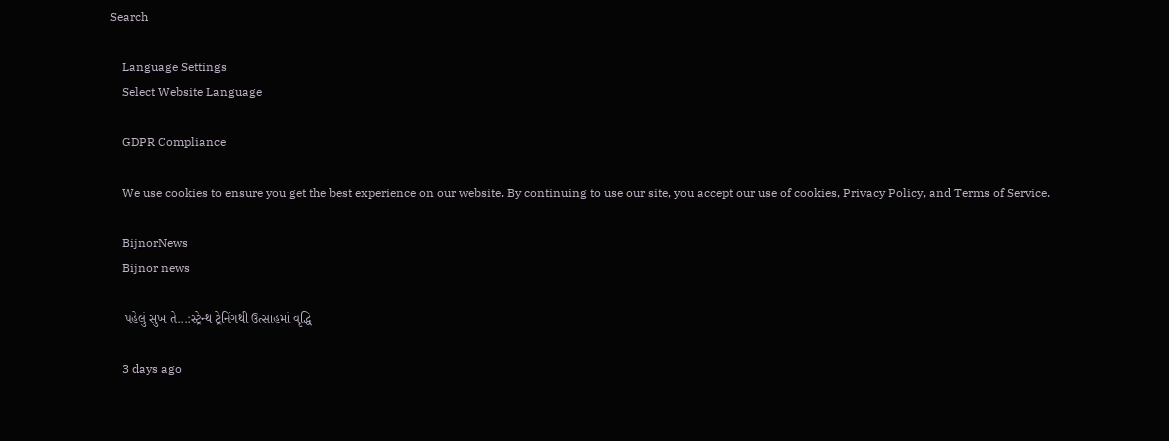Search

    Language Settings
    Select Website Language

    GDPR Compliance

    We use cookies to ensure you get the best experience on our website. By continuing to use our site, you accept our use of cookies, Privacy Policy, and Terms of Service.

    BijnorNews
    Bijnor news

    પહેલું સુખ તે...:સ્ટ્રેન્થ ટ્રેનિંગથી ઉત્સાહમાં વૃદ્ધિ

    3 days ago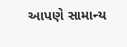આપણે સામાન્ય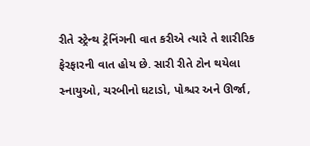રીતે સ્ટ્રેન્થ ટ્રેનિંગની વાત કરીએ ત્યારે તે શારીરિક ફેરફારની વાત હોય છે. સારી રીતે ટોન થયેલા સ્નાયુઓ, ચરબીનો ઘટાડો, પોશ્ચર અને ઊર્જા,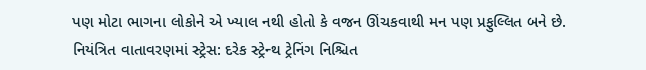પણ મોટા ભાગના લોકોને એ ખ્યાલ નથી હોતો કે વજન ઊંચકવાથી મન પણ પ્રફુલ્લિત બને છે. નિયંત્રિત વાતાવરણમાં સ્ટ્રેસ: દરેક સ્ટ્રેન્થ ટ્રેનિંગ નિશ્ચિત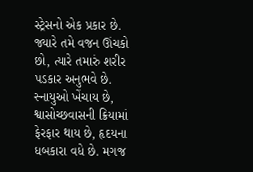સ્ટ્રેસનો એક પ્રકાર છે. જ્યારે તમે વજન ઊંચકો છો, ત્યારે તમારું શરીર પડકાર અનુભવે છે. સ્નાયુઓ ખેંચાય છે, શ્વાસોચ્છવાસની ક્રિયામાં ફેરફાર થાય છે, હૃદયના ધબકારા વધે છે. મગજ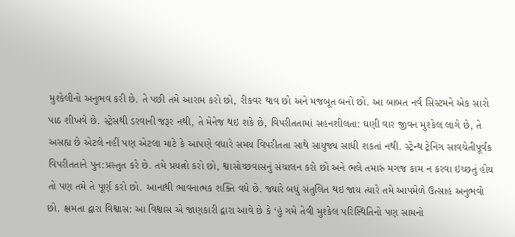મુશ્કેલીનો અનુભવ કરી છે. તે પછી તમે આરામ કરો છો, રીકવર થાવ છો અને મજબૂત બનો છો. આ બાબત નર્વ સિસ્ટમને એક સારો પાઠ શીખવે છે. સ્ટ્રેસથી ડરવાની જરૂર નથી, તે મેનેજ થઇ શકે છે, વિપરીતતામાં સહનશીલતા: ઘણી વાર જીવન મુશ્કેલ લાગે છે, તે અસહ્ય છે એટલે નહીં પણ એટલા માટે કે આપણે વધારે સમય વિપરીતતા સાથે સાયુજ્ય સાધી શકતાં નથી. સ્ટ્રેન્થ ટ્રેનિંગ સાવચેતીપૂર્વક વિપરીતતાને પુન:પ્રસ્તુત કરે છે. તમે પ્રયત્નો કરો છો, શ્વાસોચ્છવાસનું સંચાલન કરો છો અને ભલે તમારું મગજ કામ ન કરવા ઇચ્છતું હોય તો પણ તમે તે પૂર્ણ કરો છો. આનાથી ભાવનાત્મક શક્તિ વધે છે. જ્યારે બધું સંતુલિત થઇ જાય ત્યારે તમે આપમેળે ઉત્સાહ અનુભવો છો. ક્ષમતા દ્વારા વિશ્વાસ: આ વિશ્વાસ એ જાણકારી દ્વારા આવે છે કે ‘હું ગમે તેવી મુશ્કેલ પરિસ્થિતિનો પણ સામનો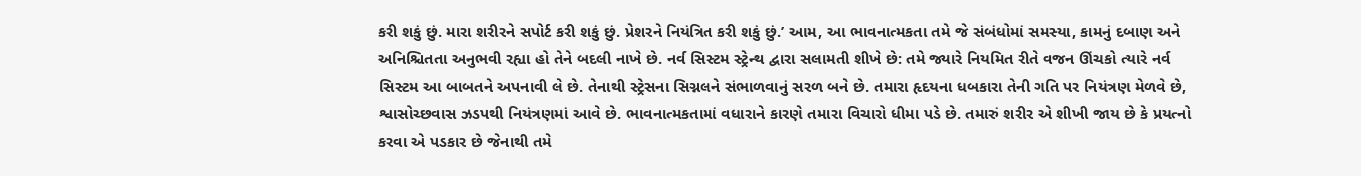કરી શકું છું. મારા શરીરને સપોર્ટ કરી શકું છું. પ્રેશરને નિયંત્રિત કરી શકું છું.’ આમ, આ ભાવનાત્મકતા તમે જે સંબંધોમાં સમસ્યા, કામનું દબાણ અને અનિશ્ચિતતા અનુભવી રહ્યા હો તેને બદલી નાખે છે. નર્વ સિસ્ટમ સ્ટ્રેન્થ દ્વારા સલામતી શીખે છે: તમે જ્યારે નિયમિત રીતે વજન ઊંચકો ત્યારે નર્વ સિસ્ટમ આ બાબતને અપનાવી લે છે. તેનાથી સ્ટ્રેસના સિગ્નલને સંભાળવાનું સરળ બને છે. તમારા હૃદયના ધબકારા તેની ગતિ પર નિયંત્રણ મેળવે છે, શ્વાસોચ્છવાસ ઝડપથી નિયંત્રણમાં આવે છે. ભાવનાત્મકતામાં વધારાને કારણે તમારા વિચારો ધીમા પડે છે. તમારું શરીર એ શીખી જાય છે કે પ્રયત્નો કરવા એ પડકાર છે જેનાથી તમે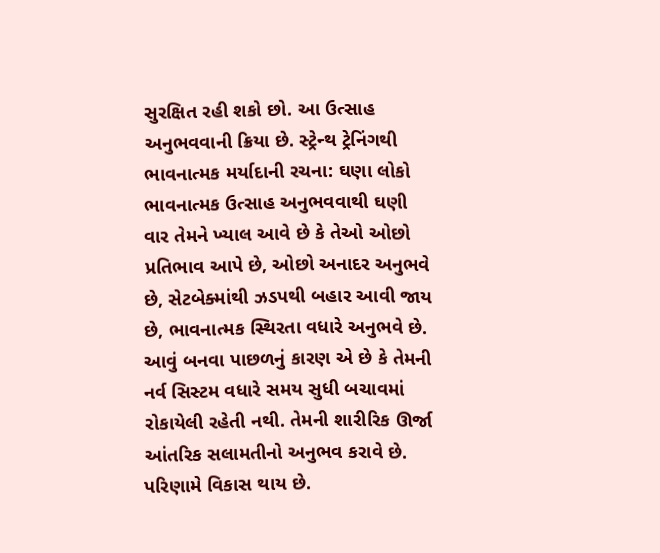સુરક્ષિત રહી શકો છો. આ ઉત્સાહ અનુભવવાની ક્રિયા છે. સ્ટ્રેન્થ ટ્રેનિંગથી ભાવનાત્મક મર્યાદાની રચના: ઘણા લોકો ભાવનાત્મક ઉત્સાહ અનુભવવાથી ઘણી વાર તેમને ખ્યાલ આવે છે કે તેઓ ઓછો પ્રતિભાવ આપે છે, ઓછો અનાદર અનુભવે છે, સેટબેક્માંથી ઝડપથી બહાર આવી જાય છે, ભાવનાત્મક સ્થિરતા વધારે અનુભવે છે. આવું બનવા પાછળનું કારણ એ છે કે તેમની નર્વ સિસ્ટમ વધારે સમય સુધી બચાવમાં રોકાયેલી રહેતી નથી. તેમની શારીરિક ઊર્જા આંતરિક સલામતીનો અનુભવ કરાવે છે. પરિણામે વિકાસ થાય છે.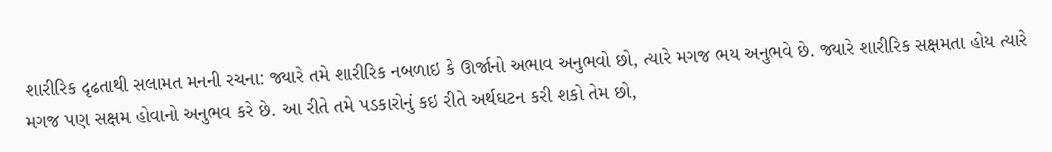શારીરિક દૃઢતાથી સલામત મનની રચના: જ્યારે તમે શારીરિક નબળાઇ કે ઊર્જાનો અભાવ અનુભવો છો, ત્યારે મગજ ભય અનુભવે છે. જ્યારે શારીરિક સક્ષમતા હોય ત્યારે મગજ પણ સક્ષમ હોવાનો અનુભવ કરે છે. આ રીતે તમે પડકારોનું કઇ રીતે અર્થઘટન કરી શકો તેમ છો,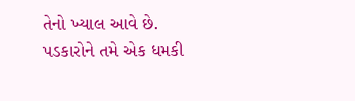તેનો ખ્યાલ આવે છે. પડકારોને તમે એક ધમકી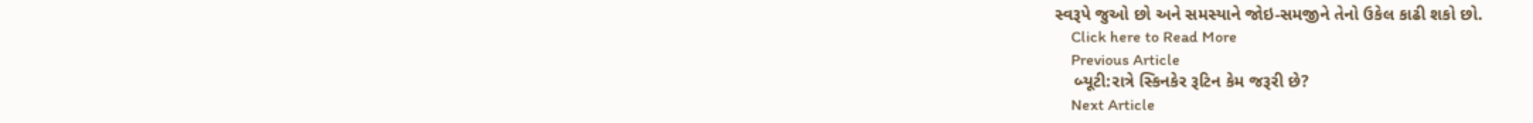સ્વરૂપે જુઓ છો અને સમસ્યાને જોઇ-સમજીને તેનો ઉકેલ કાઢી શકો છો.
    Click here to Read More
    Previous Article
    બ્યૂટી:રાત્રે સ્કિનકેર રૂટિન કેમ જરૂરી છે?
    Next Article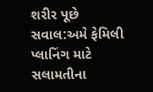શરીર પૂછે સવાલ:અમે ફેમિલી પ્લાનિંગ માટે સલામતીના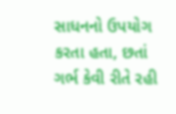સાધનનો ઉપયોગ કરતા હતા, છતાં ગર્ભ કેવી રીતે રહી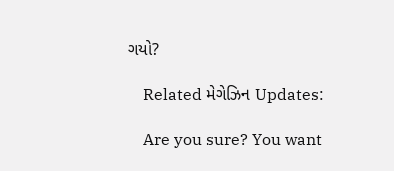ગયો?

    Related મેગેઝિન Updates:

    Are you sure? You want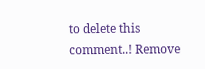to delete this comment..! Remove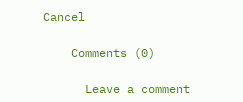Cancel

    Comments (0)

      Leave a comment